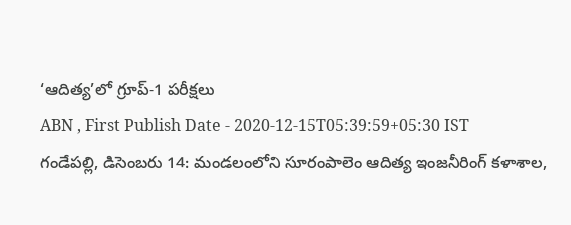‘ఆదిత్య’లో గ్రూప్-1 పరీక్షలు
ABN , First Publish Date - 2020-12-15T05:39:59+05:30 IST
గండేపల్లి, డిసెంబరు 14: మండలంలోని సూరంపాలెం ఆదిత్య ఇంజనీరింగ్ కళాశాల,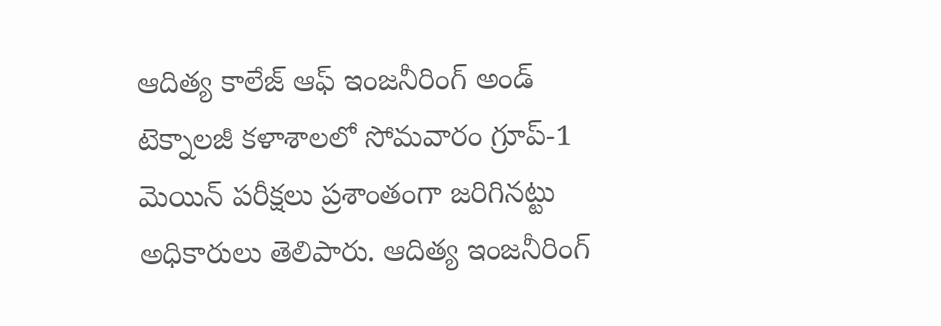ఆదిత్య కాలేజ్ ఆఫ్ ఇంజనీరింగ్ అండ్ టెక్నాలజీ కళాశాలలో సోమవారం గ్రూప్-1 మెయిన్ పరీక్షలు ప్రశాంతంగా జరిగినట్టు అధికారులు తెలిపారు. ఆదిత్య ఇంజనీరింగ్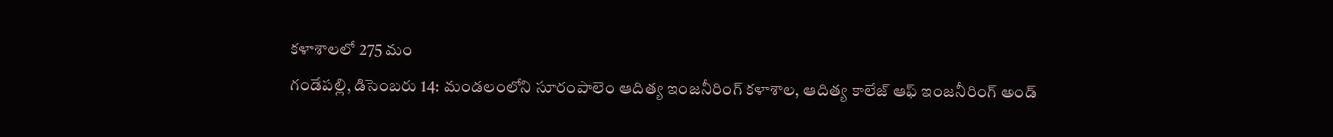కళాశాలలో 275 మం
గండేపల్లి, డిసెంబరు 14: మండలంలోని సూరంపాలెం ఆదిత్య ఇంజనీరింగ్ కళాశాల, ఆదిత్య కాలేజ్ ఆఫ్ ఇంజనీరింగ్ అండ్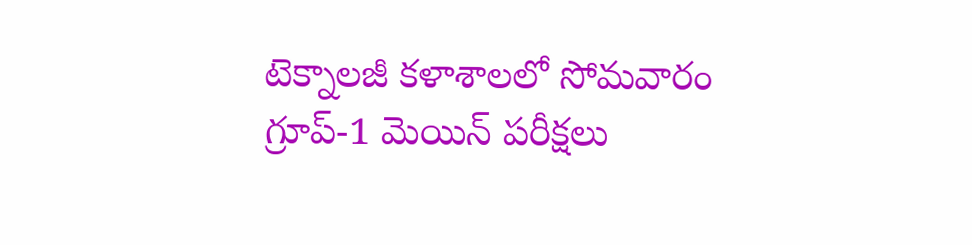టెక్నాలజీ కళాశాలలో సోమవారం గ్రూప్-1 మెయిన్ పరీక్షలు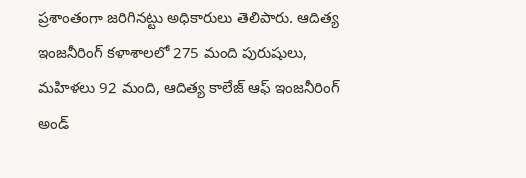ప్రశాంతంగా జరిగినట్టు అధికారులు తెలిపారు. ఆదిత్య ఇంజనీరింగ్ కళాశాలలో 275 మంది పురుషులు, మహిళలు 92 మంది, ఆదిత్య కాలేజ్ ఆఫ్ ఇంజనీరింగ్ అండ్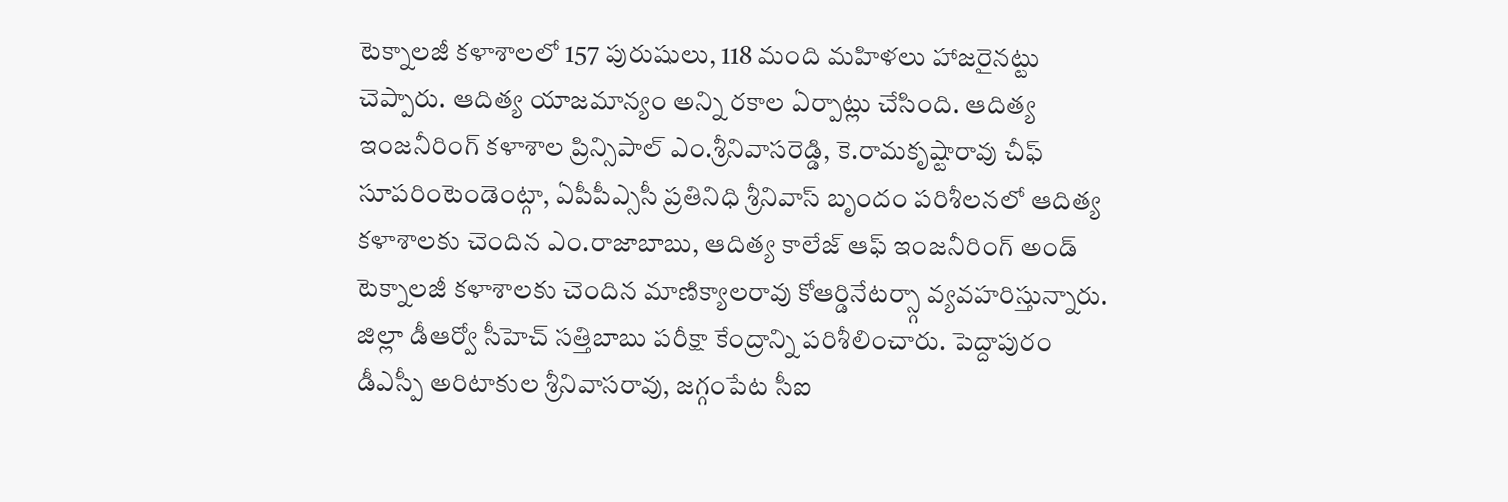టెక్నాలజీ కళాశాలలో 157 పురుషులు, 118 మంది మహిళలు హాజరైనట్టు చెప్పారు. ఆదిత్య యాజమాన్యం అన్ని రకాల ఏర్పాట్లు చేసింది. ఆదిత్య ఇంజనీరింగ్ కళాశాల ప్రిన్సిపాల్ ఎం.శ్రీనివాసరెడ్డి, కె.రామకృష్టారావు చీఫ్ సూపరింటెండెంట్గా, ఏపీపీఎ్ససీ ప్రతినిధి శ్రీనివాస్ బృందం పరిశీలనలో ఆదిత్య కళాశాలకు చెందిన ఎం.రాజాబాబు, ఆదిత్య కాలేజ్ ఆఫ్ ఇంజనీరింగ్ అండ్ టెక్నాలజీ కళాశాలకు చెందిన మాణిక్యాలరావు కోఆర్డినేటర్స్గా వ్యవహరిస్తున్నారు. జిల్లా డీఆర్వో సీహెచ్ సత్తిబాబు పరీక్షా కేంద్రాన్ని పరిశీలించారు. పెద్దాపురం డీఎస్పీ అరిటాకుల శ్రీనివాసరావు, జగ్గంపేట సీఐ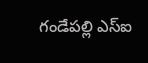గండేపల్లి ఎస్ఐ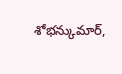శోభన్కుమార్,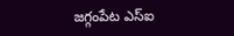జగ్గంపేట ఎస్ఐ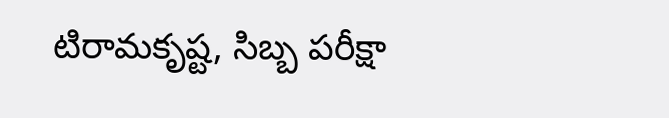టిరామకృష్ట, సిబ్బ పరీక్షా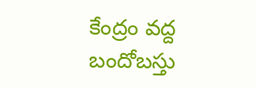కేంద్రం వద్ద బందోబస్తు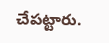చేపట్టారు.